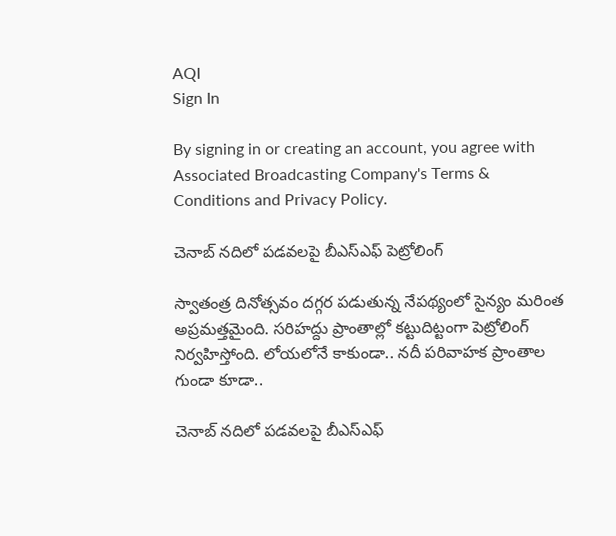AQI
Sign In

By signing in or creating an account, you agree with Associated Broadcasting Company's Terms & Conditions and Privacy Policy.

చెనాబ్‌ నదిలో పడవలపై బీఎస్ఎఫ్ పెట్రోలింగ్

స్వాతంత్ర దినోత్సవం దగ్గర పడుతున్న నేపథ్యంలో సైన్యం మరింత అప్రమత్తమైంది. సరిహద్దు ప్రాంతాల్లో కట్టుదిట్టంగా పెట్రోలింగ్‌ నిర్వహిస్తోంది. లోయలోనే కాకుండా.. నదీ పరివాహక ప్రాంతాల గుండా కూడా..

చెనాబ్‌ నదిలో పడవలపై బీఎస్ఎఫ్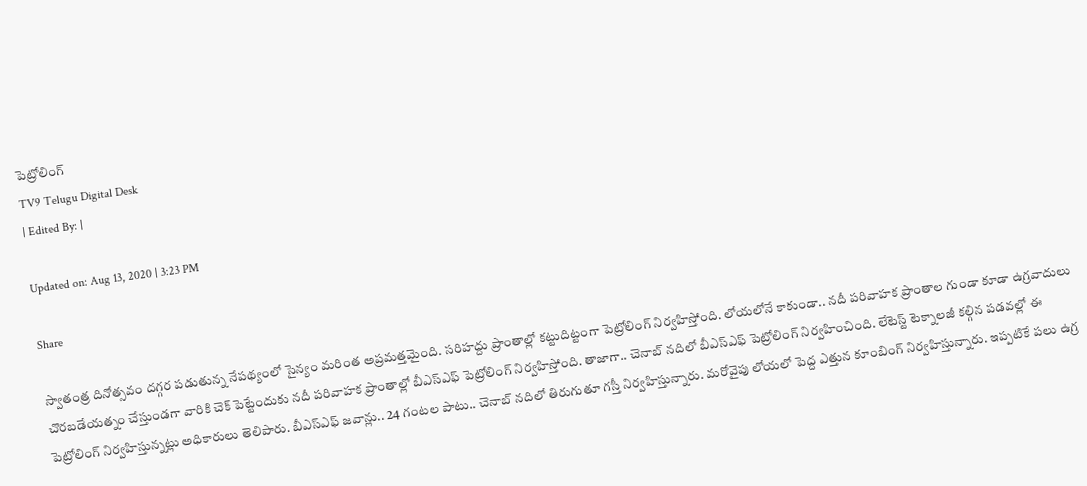పెట్రోలింగ్
TV9 Telugu Digital Desk
| Edited By: |

Updated on: Aug 13, 2020 | 3:23 PM

Share

స్వాతంత్ర దినోత్సవం దగ్గర పడుతున్న నేపథ్యంలో సైన్యం మరింత అప్రమత్తమైంది. సరిహద్దు ప్రాంతాల్లో కట్టుదిట్టంగా పెట్రోలింగ్‌ నిర్వహిస్తోంది. లోయలోనే కాకుండా.. నదీ పరివాహక ప్రాంతాల గుండా కూడా ఉగ్రవాదులు చొరబడేయత్నం చేస్తుండగా వారికి చెక్ పెట్టేందుకు నదీ పరివాహక ప్రాంతాల్లో బీఎస్ఎఫ్ పెట్రోలింగ్ నిర్వహిస్తోంది. తాజాగా.. చెనాబ్ నదిలో బీఎస్ఎఫ్ పెట్రోలింగ్ నిర్వహించింది. లేటెస్ట్ టెక్నాలజీ కల్గిన పడవల్లో ఈ పెట్రోలింగ్‌ నిర్వహిస్తున్నట్లు అధికారులు తెలిపారు. బీఎస్ఎఫ్ జవాన్లు.. 24 గంటల పాటు.. చెనాబ్‌ నదిలో తిరుగుతూ గస్తీ నిర్వహిస్తున్నారు. మరోవైపు లోయలో పెద్ద ఎత్తున కూంబింగ్ నిర్వహిస్తున్నారు. ఇప్పటికే పలు ఉగ్ర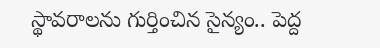స్థావరాలను గుర్తించిన సైన్యం.. పెద్ద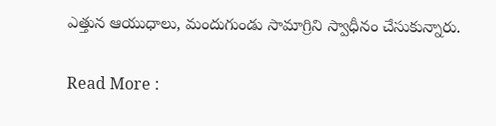ఎత్తున ఆయుధాలు, మందుగుండు సామాగ్రిని స్వాధీనం చేసుకున్నారు.

Read More :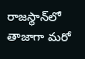రాజస్థాన్‌లో తాజాగా మరో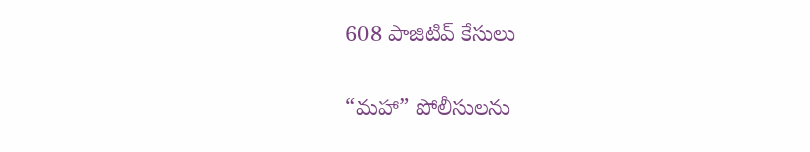608 పాజిటివ్‌ కేసులు

“మహా” పోలీసులను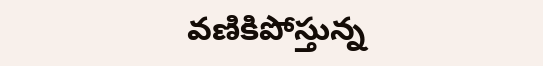వణికిపోస్తున్న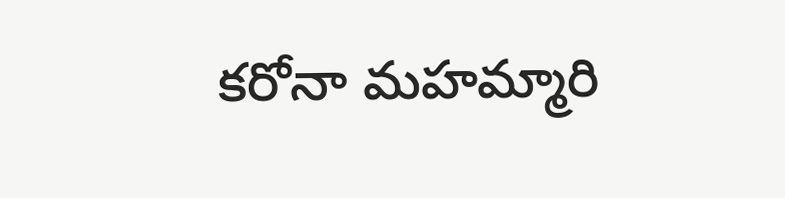కరోనా మహమ్మారి